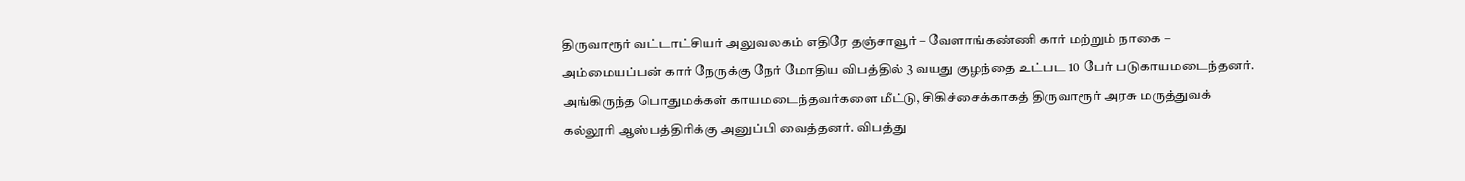திருவாரூர் வட்டாட்சியர் அலுவலகம் எதிரே தஞ்சாவூர் – வேளாங்கண்ணி கார் மற்றும் நாகை – அம்மையப்பன் கார் நேருக்கு நேர் மோதிய விபத்தில் 3 வயது குழந்தை உட்பட 10 பேர் படுகாயமடைந்தனர். அங்கிருந்த பொதுமக்கள் காயமடைந்தவர்களை மீட்டு, சிகிச்சைக்காகத் திருவாரூர் அரசு மருத்துவக் கல்லூரி ஆஸ்பத்திரிக்கு அனுப்பி வைத்தனர். விபத்து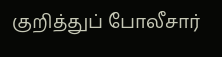குறித்துப் போலீசார்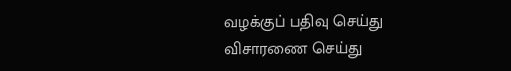வழக்குப் பதிவு செய்து விசாரணை செய்து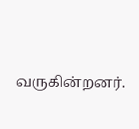வருகின்றனர்.